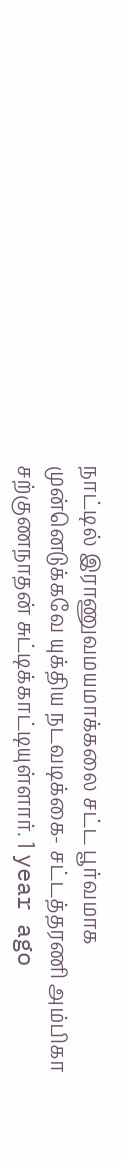நாட்டில் இராணுவமயமாக்கலை சட்ட பூர்வமாக முன்னெடுக்கவே யுக்திய நடவடிக்கை- சட்டத்தரணி அம்பிகா சற்குணநாதன் சுட்டிக்காட்டியுள்ளார். 1 year ago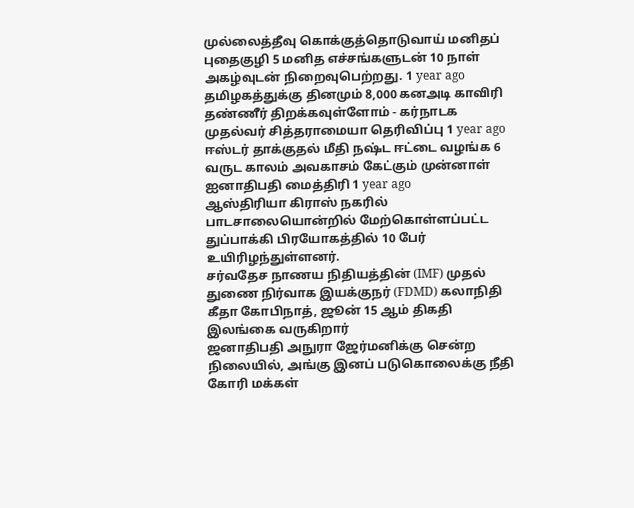முல்லைத்தீவு கொக்குத்தொடுவாய் மனிதப் புதைகுழி 5 மனித எச்சங்களுடன் 10 நாள் அகழ்வுடன் நிறைவுபெற்றது. 1 year ago
தமிழகத்துக்கு தினமும் 8,000 கனஅடி காவிரி தண்ணீர் திறக்கவுள்ளோம் - கர்நாடக முதல்வர் சித்தராமையா தெரிவிப்பு 1 year ago
ஈஸ்டர் தாக்குதல் மீதி நஷ்ட ஈட்டை வழங்க 6 வருட காலம் அவகாசம் கேட்கும் முன்னாள் ஐனாதிபதி மைத்திரி 1 year ago
ஆஸ்திரியா கிராஸ் நகரில் பாடசாலையொன்றில் மேற்கொள்ளப்பட்ட துப்பாக்கி பிரயோகத்தில் 10 பேர் உயிரிழந்துள்ளனர்.
சர்வதேச நாணய நிதியத்தின் (IMF) முதல் துணை நிர்வாக இயக்குநர் (FDMD) கலாநிதி கீதா கோபிநாத், ஜூன் 15 ஆம் திகதி இலங்கை வருகிறார்
ஜனாதிபதி அநுரா ஜேர்மனிக்கு சென்ற நிலையில், அங்கு இனப் படுகொலைக்கு நீதி கோரி மக்கள்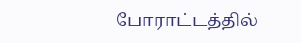போராட்டத்தில்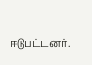ஈடுபட்டனர்.